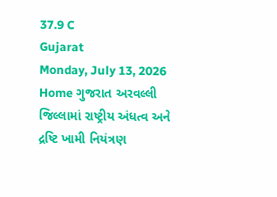37.9 C
Gujarat
Monday, July 13, 2026
Home ગુજરાત અરવલ્લી જિલ્લામાં રાષ્ટ્રીય અંધત્વ અને દ્રષ્ટિ ખામી નિયંત્રણ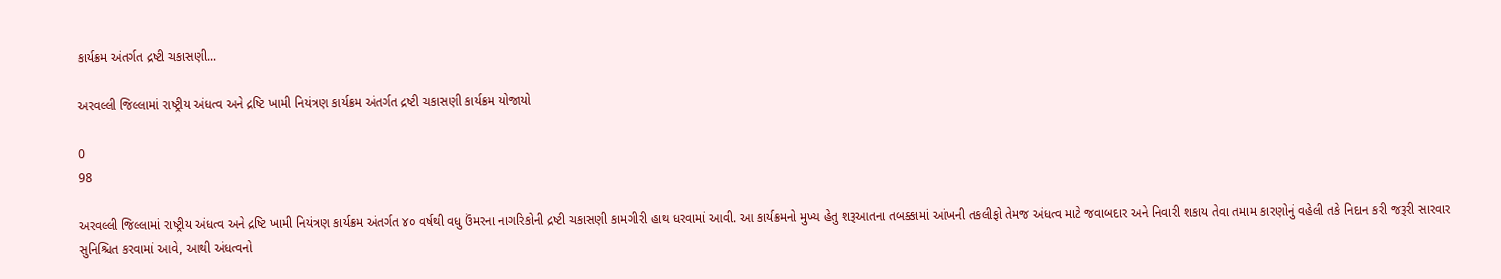કાર્યક્રમ અંતર્ગત દ્રષ્ટી ચકાસણી...

અરવલ્લી જિલ્લામાં રાષ્ટ્રીય અંધત્વ અને દ્રષ્ટિ ખામી નિયંત્રણ કાર્યક્રમ અંતર્ગત દ્રષ્ટી ચકાસણી કાર્યક્રમ યોજાયો

0
98

અરવલ્લી જિલ્લામાં રાષ્ટ્રીય અંધત્વ અને દ્રષ્ટિ ખામી નિયંત્રણ કાર્યક્રમ અંતર્ગત ૪૦ વર્ષથી વધુ ઉંમરના નાગરિકોની દ્રષ્ટી ચકાસણી કામગીરી હાથ ધરવામાં આવી. આ કાર્યક્રમનો મુખ્ય હેતુ શરૂઆતના તબક્કામાં આંખની તકલીફો તેમજ અંધત્વ માટે જવાબદાર અને નિવારી શકાય તેવા તમામ કારણોનું વહેલી તકે નિદાન કરી જરૂરી સારવાર સુનિશ્ચિત કરવામાં આવે, આથી અંધત્વનો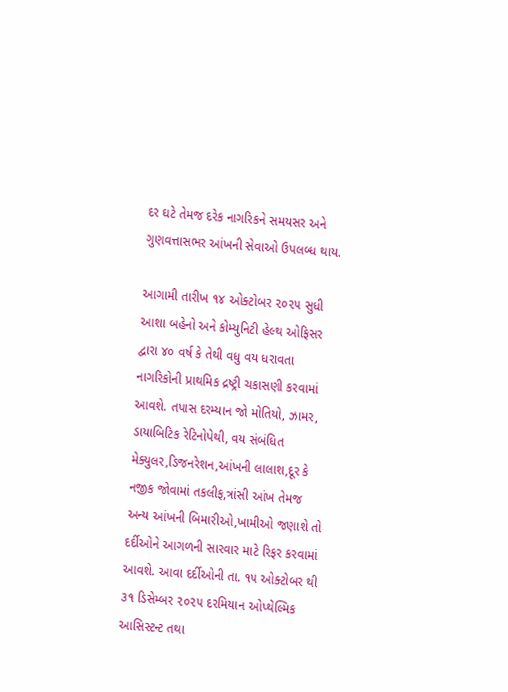દર ઘટે તેમજ દરેક નાગરિકને સમયસર અને ગુણવત્તાસભર આંખની સેવાઓ ઉપલબ્ધ થાય.

આગામી તારીખ ૧૪ ઓક્ટોબર ૨૦૨૫ સુધી આશા બહેનો અને કોમ્યુનિટી હેલ્થ ઓફિસર દ્વારા ૪૦ વર્ષ કે તેથી વધુ વય ધરાવતા નાગરિકોની પ્રાથમિક દ્રષ્ટ્રી ચકાસણી કરવામાં આવશે. તપાસ દરમ્યાન જો મોતિયો, ઝામર, ડાયાબિટિક રેટિનોપેથી, વય સંબંધિત મેક્યુલર,ડિજનરેશન,આંખની લાલાશ,દૂર કે નજીક જોવામાં તકલીફ,ત્રાંસી આંખ તેમજ અન્ય આંખની બિમારીઓ,ખામીઓ જણાશે તો દર્દીઓને આગળની સારવાર માટે રિફર કરવામાં આવશે. આવા દર્દીઓની તા. ૧૫ ઓક્ટોબર થી ૩૧ ડિસેમ્બર ૨૦૨૫ દરમિયાન ઓપ્થેલ્મિક આસિસ્ટન્ટ તથા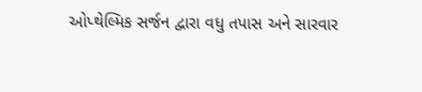ઓપ્થેલ્મિક સર્જન દ્વારા વધુ તપાસ અને સારવાર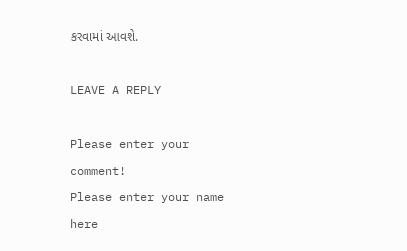કરવામાં આવશે.

LEAVE A REPLY

Please enter your comment!
Please enter your name here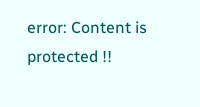error: Content is protected !!